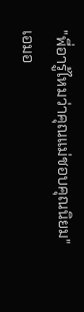"พี่อารู้ไหมว่าคุณแม่ชอบคุณนิยม"
เอมอ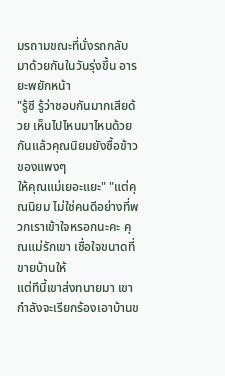มรถามขณะที่นั่งรถกลับมาด้วยกันในวันรุ่งขึ้น อารยะพยักหน้า
"รู้ซี รู้ว่าชอบกันมากเสียด้วย เห็นไปไหนมาไหนด้วยกันแล้วคุณนิยมยังซื้อข้าวของแพงๆ
ให้คุณแม่เยอะแยะ" "แต่คุณนิยม ไม่ใช่คนดีอย่างที่พวกเราเข้าใจหรอกนะคะ คุณแม่รักเขา เชื่อใจขนาดที่ขายบ้านให้
แต่ทีนี้เขาส่งทนายมา เขากำลังจะเรียกร้องเอาบ้านข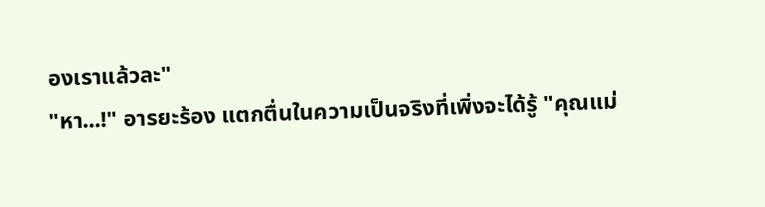องเราแล้วละ"
"หา...!" อารยะร้อง แตกตื่นในความเป็นจริงที่เพิ่งจะได้รู้ "คุณแม่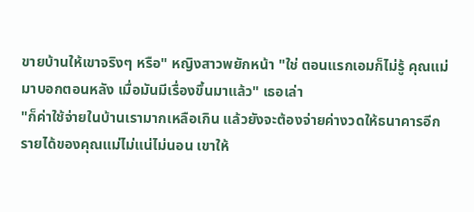ขายบ้านให้เขาจริงๆ หรือ" หญิงสาวพยักหน้า "ใช่ ตอนแรกเอมก็ไม่รู้ คุณแม่มาบอกตอนหลัง เมื่อมันมีเรื่องขึ้นมาแล้ว" เธอเล่า
"ก็ค่าใช้จ่ายในบ้านเรามากเหลือเกิน แล้วยังจะต้องจ่ายค่างวดให้ธนาคารอีก
รายได้ของคุณแม่ไม่แน่ไม่นอน เขาให้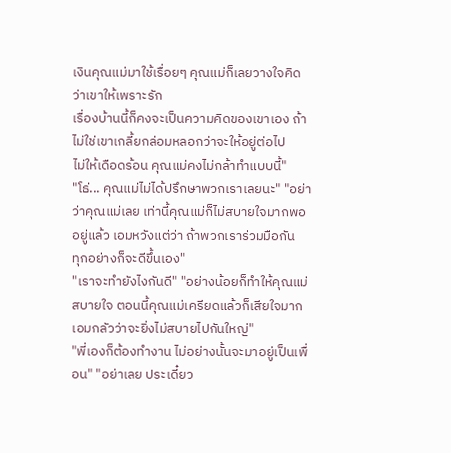เงินคุณแม่มาใช้เรื่อยๆ คุณแม่ก็เลยวางใจคิดว่าเขาให้เพราะรัก
เรื่องบ้านนี้ก็คงจะเป็นความคิดของเขาเอง ถ้าไม่ใช่เขาเกลี้ยกล่อมหลอกว่าจะให้อยู่ต่อไป
ไม่ให้เดือดร้อน คุณแม่คงไม่กล้าทำแบบนี้"
"โธ่... คุณแม่ไม่ได้ปรึกษาพวกเราเลยนะ" "อย่าว่าคุณแม่เลย เท่านี้คุณแม่ก็ไม่สบายใจมากพออยู่แล้ว เอมหวังแต่ว่า ถ้าพวกเราร่วมมือกัน
ทุกอย่างก็จะดีขึ้นเอง"
"เราจะทำยังไงกันดี" "อย่างน้อยก็ทำให้คุณแม่สบายใจ ตอนนี้คุณแม่เครียดแล้วก็เสียใจมาก
เอมกลัวว่าจะยิ่งไม่สบายไปกันใหญ่"
"พี่เองก็ต้องทำงาน ไม่อย่างนั้นจะมาอยู่เป็นเพื่อน" "อย่าเลย ประเดี๋ยว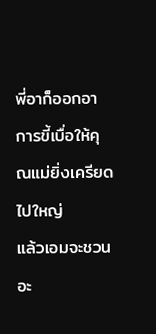พี่อาก็ออกอาการขี้เบื่อให้คุณแม่ยิ่งเครียดไปใหญ่
แล้วเอมจะชวนอะ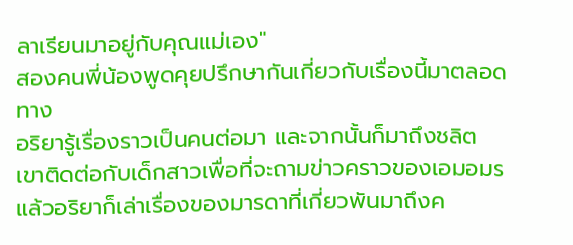ลาเรียนมาอยู่กับคุณแม่เอง"
สองคนพี่น้องพูดคุยปรึกษากันเกี่ยวกับเรื่องนี้มาตลอดทาง
อริยารู้เรื่องราวเป็นคนต่อมา และจากนั้นก็มาถึงชลิต
เขาติดต่อกับเด็กสาวเพื่อที่จะถามข่าวคราวของเอมอมรแล้วอริยาก็เล่าเรื่องของมารดาที่เกี่ยวพันมาถึงค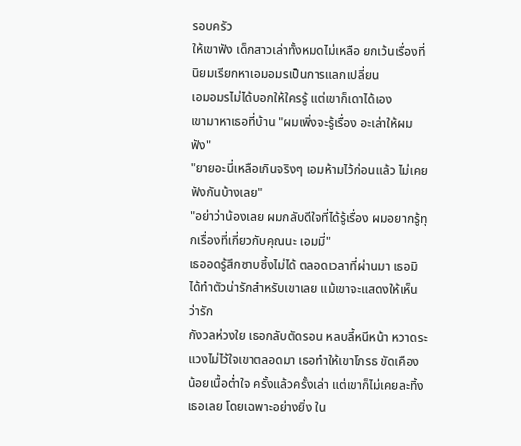รอบครัว
ให้เขาฟัง เด็กสาวเล่าทั้งหมดไม่เหลือ ยกเว้นเรื่องที่นิยมเรียกหาเอมอมรเป็นการแลกเปลี่ยน
เอมอมรไม่ได้บอกให้ใครรู้ แต่เขาก็เดาได้เอง
เขามาหาเธอที่บ้าน "ผมเพิ่งจะรู้เรื่อง อะเล่าให้ผมฟัง"
"ยายอะนี่เหลือเกินจริงๆ เอมห้ามไว้ก่อนแล้ว ไม่เคยฟังกันบ้างเลย"
"อย่าว่าน้องเลย ผมกลับดีใจที่ได้รู้เรื่อง ผมอยากรู้ทุกเรื่องที่เกี่ยวกับคุณนะ เอมมี่"
เธออดรู้สึกซาบซึ้งไม่ได้ ตลอดเวลาที่ผ่านมา เธอมิได้ทำตัวน่ารักสำหรับเขาเลย แม้เขาจะแสดงให้เห็นว่ารัก
กังวลห่วงใย เธอกลับตัดรอน หลบลี้หนีหน้า หวาดระแวงไม่ไว้ใจเขาตลอดมา เธอทำให้เขาโกรธ ขัดเคือง
น้อยเนื้อต่ำใจ ครั้งแล้วครั้งเล่า แต่เขาก็ไม่เคยละทิ้งเธอเลย โดยเฉพาะอย่างยิ่ง ใน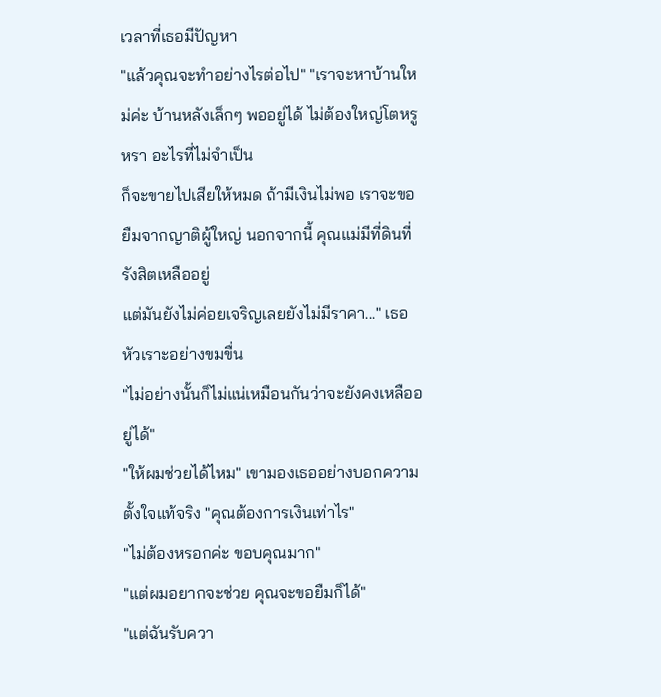เวลาที่เธอมีปัญหา
"แล้วคุณจะทำอย่างไรต่อไป" "เราจะหาบ้านใหม่ค่ะ บ้านหลังเล็กๆ พออยู่ได้ ไม่ต้องใหญ่โตหรูหรา อะไรที่ไม่จำเป็น
ก็จะขายไปเสียให้หมด ถ้ามีเงินไม่พอ เราจะขอยืมจากญาติผู้ใหญ่ นอกจากนี้ คุณแม่มีที่ดินที่รังสิตเหลืออยู่
แต่มันยังไม่ค่อยเจริญเลยยังไม่มีราคา..." เธอหัวเราะอย่างขมขื่น
"ไม่อย่างนั้นก็ไม่แน่เหมือนกันว่าจะยังคงเหลืออยู่ได้"
"ให้ผมช่วยได้ไหม" เขามองเธออย่างบอกความตั้งใจแท้จริง "คุณต้องการเงินเท่าไร"
"ไม่ต้องหรอกค่ะ ขอบคุณมาก"
"แต่ผมอยากจะช่วย คุณจะขอยืมก็ได้"
"แต่ฉันรับควา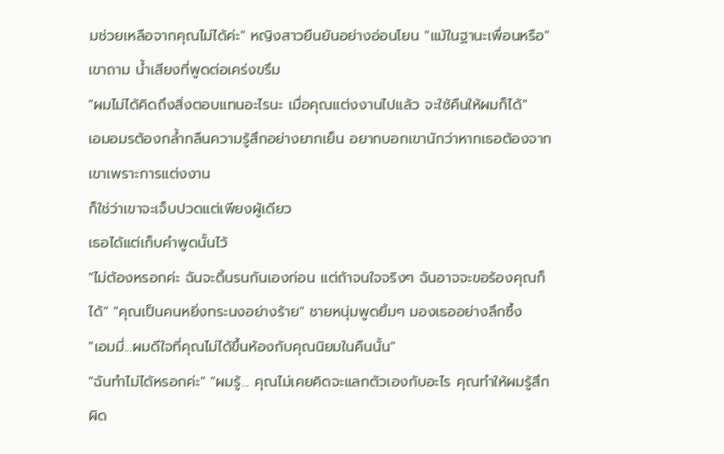มช่วยเหลือจากคุณไม่ได้ค่ะ" หญิงสาวยืนยันอย่างอ่อนโยน "แม้ในฐานะเพื่อนหรือ" เขาถาม น้ำเสียงที่พูดต่อเคร่งขรึม
"ผมไม่ได้คิดถึงสิ่งตอบแทนอะไรนะ เมื่อคุณแต่งงานไปแล้ว จะใช้คืนให้ผมก็ได้"
เอมอมรต้องกล้ำกลืนความรู้สึกอย่างยากเย็น อยากบอกเขานักว่าหากเธอต้องจากเขาเพราะการแต่งงาน
ก็ใช่ว่าเขาจะเจ็บปวดแต่เพียงผู้เดียว
เธอได้แต่เก็บคำพูดนั้นไว้
"ไม่ต้องหรอกค่ะ ฉันจะดิ้นรนกันเองก่อน แต่ถ้าจนใจจริงๆ ฉันอาจจะขอร้องคุณก็ได้" "คุณเป็นคนหยิ่งทระนงอย่างร้าย" ชายหนุ่มพูดยิ้มๆ มองเธออย่างลึกซึ้ง
"เอมมี่...ผมดีใจที่คุณไม่ได้ขึ้นห้องกับคุณนิยมในคืนนั้น"
"ฉันทำไม่ได้หรอกค่ะ" "ผมรู้... คุณไม่เคยคิดจะแลกตัวเองกับอะไร คุณทำให้ผมรู้สึกผิด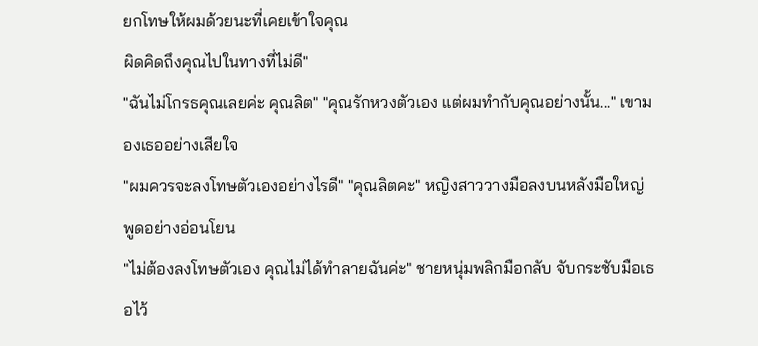ยกโทษให้ผมด้วยนะที่เคยเข้าใจคุณ
ผิดคิดถึงคุณไปในทางที่ไม่ดี"
"ฉันไม่โกรธคุณเลยค่ะ คุณลิต" "คุณรักหวงตัวเอง แต่ผมทำกับคุณอย่างนั้น..." เขามองเธออย่างเสียใจ
"ผมควรจะลงโทษตัวเองอย่างไรดี" "คุณลิตคะ" หญิงสาววางมือลงบนหลังมือใหญ่ พูดอย่างอ่อนโยน
"ไม่ต้องลงโทษตัวเอง คุณไม่ได้ทำลายฉันค่ะ" ชายหนุ่มพลิกมือกลับ จับกระชับมือเธอไว้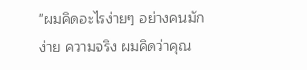"ผมคิดอะไรง่ายๆ อย่างคนมักง่าย ความจริง ผมคิดว่าคุณ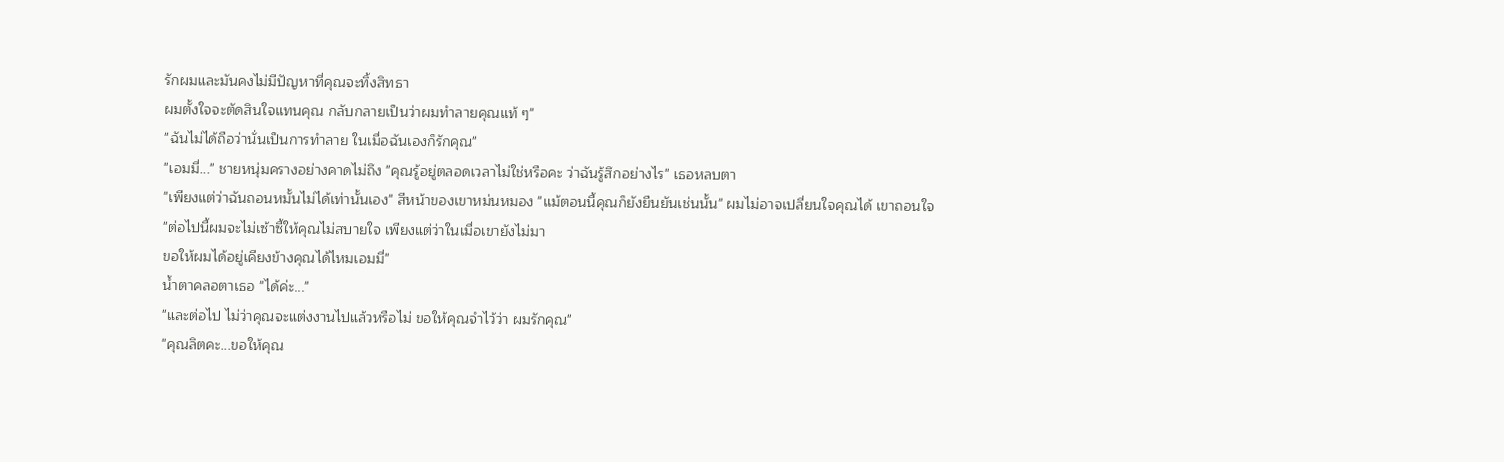รักผมและมันคงไม่มีปัญหาที่คุณจะทิ้งสิทธา
ผมตั้งใจจะตัดสินใจแทนคุณ กลับกลายเป็นว่าผมทำลายคุณแท้ ๆ"
"ฉันไม่ได้ถือว่านั่นเป็นการทำลาย ในเมื่อฉันเองก็รักคุณ"
"เอมมี่..." ชายหนุ่มครางอย่างคาดไม่ถึง "คุณรู้อยู่ตลอดเวลาไม่ใช่หรือคะ ว่าฉันรู้สึกอย่างไร" เธอหลบตา
"เพียงแต่ว่าฉันถอนหมั้นไม่ได้เท่านั้นเอง" สีหน้าของเขาหม่นหมอง "แม้ตอนนี้คุณก็ยังยืนยันเช่นนั้น" ผมไม่อาจเปลี่ยนใจคุณได้ เขาถอนใจ
"ต่อไปนี้ผมจะไม่เซ้าซี้ให้คุณไม่สบายใจ เพียงแต่ว่าในเมื่อเขายังไม่มา
ขอให้ผมได้อยู่เคียงข้างคุณได้ไหมเอมมี่"
น้ำตาคลอตาเธอ "ได้ค่ะ..."
"และต่อไป ไม่ว่าคุณจะแต่งงานไปแล้วหรือไม่ ขอให้คุณจำไว้ว่า ผมรักคุณ"
"คุณลิตคะ...ขอให้คุณ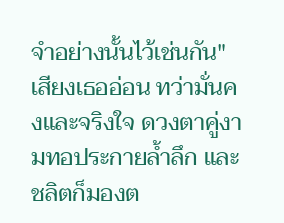จำอย่างนั้นไว้เช่นกัน"
เสียงเธออ่อน ทว่ามั่นคงและจริงใจ ดวงตาคู่งามทอประกายล้ำลึก และชลิตก็มองต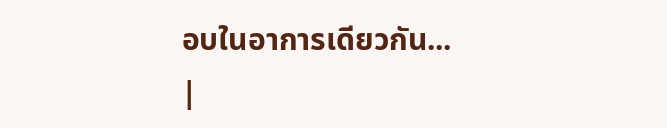อบในอาการเดียวกัน...
|